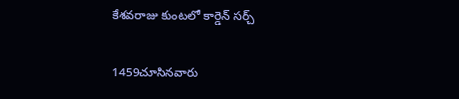కేశవరాజు కుంటలో కార్డెన్ సర్చ్

1459చూసినవారు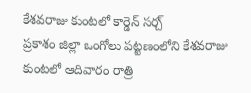కేశవరాజు కుంటలో కార్డెన్ సర్చ్
ప్రకాశం జిల్లా ఒంగోలు పట్టణంలోని కేశవరాజు కుంటలో ఆదివారం రాత్రి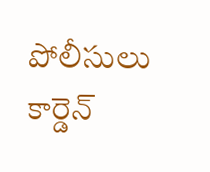పోలీసులు కార్డెన్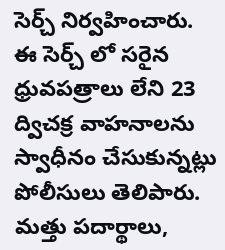సెర్చ్ నిర్వహించారు. ఈ సెర్చ్ లో సరైన ధ్రువపత్రాలు లేని 23 ద్విచక్ర వాహనాలను స్వాధీనం చేసుకున్నట్లు పోలీసులు తెలిపారు. మత్తు పదార్థాలు,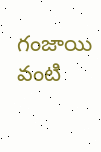గంజాయి వంటి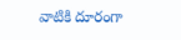వాటికి దూరంగా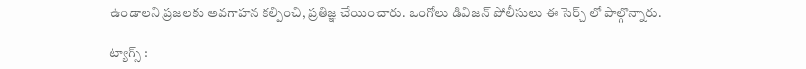ఉండాలని ప్రజలకు అవగాహన కల్పించి, ప్రతిజ్ఞ చేయించారు. ఒంగోలు డివిజన్ పోలీసులు ఈ సెర్చ్ లో పాల్గొన్నారు.

ట్యాగ్స్ :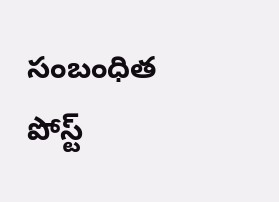సంబంధిత పోస్ట్